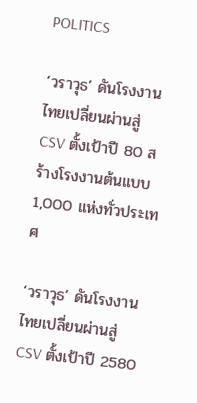POLITICS

‘วราวุธ’ ดันโรงงานไทยเปลี่ยนผ่านสู่ CSV ตั้งเป้าปี 80 สร้างโรงงานต้นแบบ 1,000 แห่งทั่วประเทศ

‘วราวุธ’ ดันโรงงานไทยเปลี่ยนผ่านสู่ CSV ตั้งเป้าปี 2580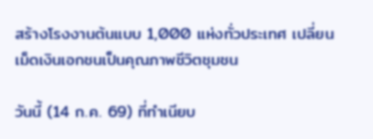สร้างโรงงานต้นแบบ 1,000 แห่งทั่วประเทศ เปลี่ยนเม็ดเงินเอกชนเป็นคุณภาพชีวิตชุมชน

วันนี้ (14 ก.ค. 69) ที่ทำเนียบ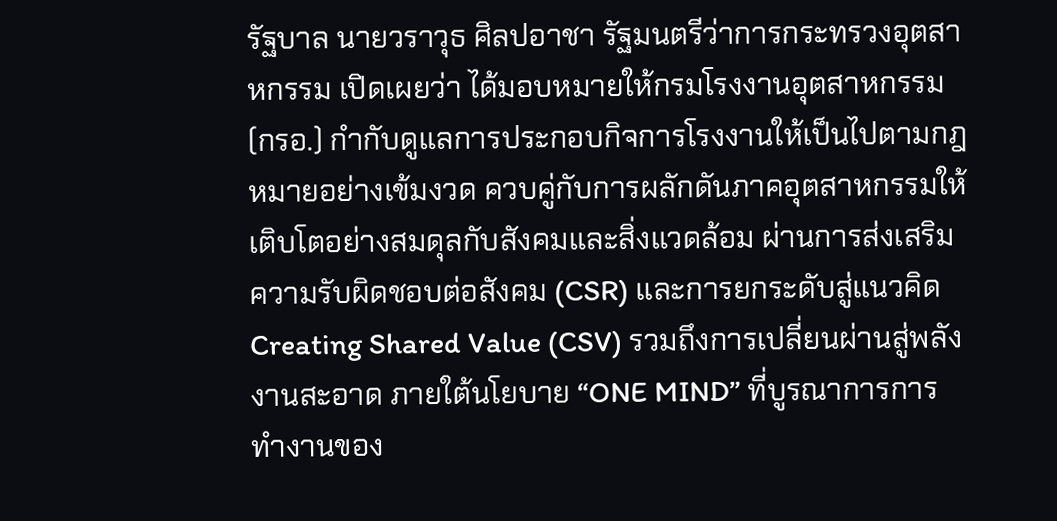รัฐบาล นายวราวุธ ศิลปอาชา รัฐมนตรีว่าการกระทรวงอุตสาหกรรม เปิดเผยว่า ได้มอบหมายให้กรมโรงงานอุตสาหกรรม (กรอ.) กำกับดูแลการประกอบกิจการโรงงานให้เป็นไปตามกฎหมายอย่างเข้มงวด ควบคู่กับการผลักดันภาคอุตสาหกรรมให้เติบโตอย่างสมดุลกับสังคมและสิ่งแวดล้อม ผ่านการส่งเสริมความรับผิดชอบต่อสังคม (CSR) และการยกระดับสู่แนวคิด Creating Shared Value (CSV) รวมถึงการเปลี่ยนผ่านสู่พลังงานสะอาด ภายใต้นโยบาย “ONE MIND” ที่บูรณาการการทำงานของ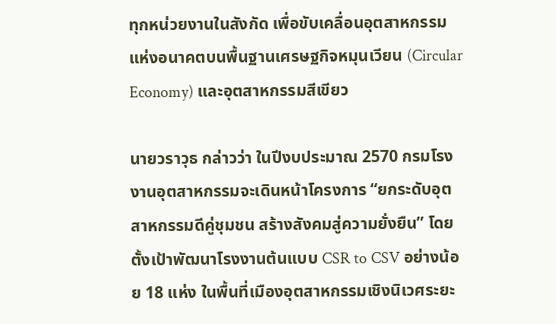ทุกหน่วยงานในสังกัด เพื่อขับเคลื่อนอุตสาหกรรมแห่งอนาคตบนพื้นฐานเศรษฐกิจหมุนเวียน (Circular Economy) และอุตสาหกรรมสีเขียว

นายวราวุธ กล่าวว่า ในปีงบประมาณ 2570 กรมโรงงานอุตสาหกรรมจะเดินหน้าโครงการ “ยกระดับอุตสาหกรรมดีคู่ชุมชน สร้างสังคมสู่ความยั่งยืน” โดยตั้งเป้าพัฒนาโรงงานต้นแบบ CSR to CSV อย่างน้อย 18 แห่ง ในพื้นที่เมืองอุตสาหกรรมเชิงนิเวศระยะ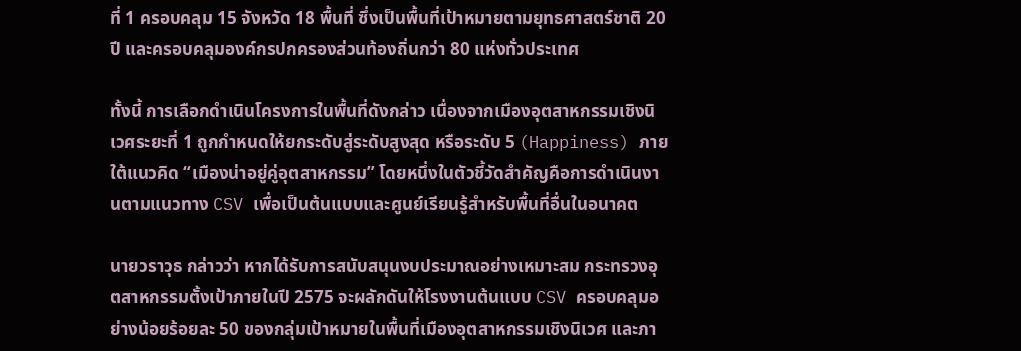ที่ 1 ครอบคลุม 15 จังหวัด 18 พื้นที่ ซึ่งเป็นพื้นที่เป้าหมายตามยุทธศาสตร์ชาติ 20 ปี และครอบคลุมองค์กรปกครองส่วนท้องถิ่นกว่า 80 แห่งทั่วประเทศ

ทั้งนี้ การเลือกดำเนินโครงการในพื้นที่ดังกล่าว เนื่องจากเมืองอุตสาหกรรมเชิงนิเวศระยะที่ 1 ถูกกำหนดให้ยกระดับสู่ระดับสูงสุด หรือระดับ 5 (Happiness) ภายใต้แนวคิด “เมืองน่าอยู่คู่อุตสาหกรรม” โดยหนึ่งในตัวชี้วัดสำคัญคือการดำเนินงานตามแนวทาง CSV เพื่อเป็นต้นแบบและศูนย์เรียนรู้สำหรับพื้นที่อื่นในอนาคต

นายวราวุธ กล่าวว่า หากได้รับการสนับสนุนงบประมาณอย่างเหมาะสม กระทรวงอุตสาหกรรมตั้งเป้าภายในปี 2575 จะผลักดันให้โรงงานต้นแบบ CSV ครอบคลุมอย่างน้อยร้อยละ 50 ของกลุ่มเป้าหมายในพื้นที่เมืองอุตสาหกรรมเชิงนิเวศ และภา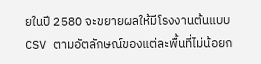ยในปี 2580 จะขยายผลให้มีโรงงานต้นแบบ CSV ตามอัตลักษณ์ของแต่ละพื้นที่ไม่น้อยก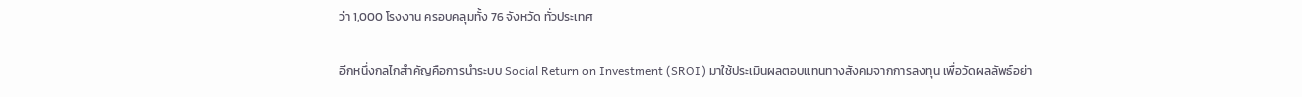ว่า 1,000 โรงงาน ครอบคลุมทั้ง 76 จังหวัด ทั่วประเทศ

อีกหนึ่งกลไกสำคัญคือการนำระบบ Social Return on Investment (SROI) มาใช้ประเมินผลตอบแทนทางสังคมจากการลงทุน เพื่อวัดผลลัพธ์อย่า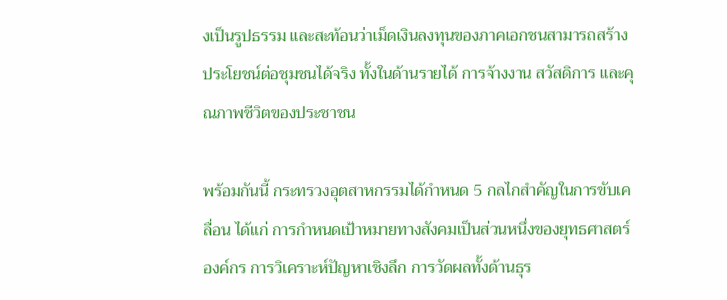งเป็นรูปธรรม และสะท้อนว่าเม็ดเงินลงทุนของภาคเอกชนสามารถสร้างประโยชน์ต่อชุมชนได้จริง ทั้งในด้านรายได้ การจ้างงาน สวัสดิการ และคุณภาพชีวิตของประชาชน

พร้อมกันนี้ กระทรวงอุตสาหกรรมได้กำหนด 5 กลไกสำคัญในการขับเคลื่อน ได้แก่ การกำหนดเป้าหมายทางสังคมเป็นส่วนหนึ่งของยุทธศาสตร์องค์กร การวิเคราะห์ปัญหาเชิงลึก การวัดผลทั้งด้านธุร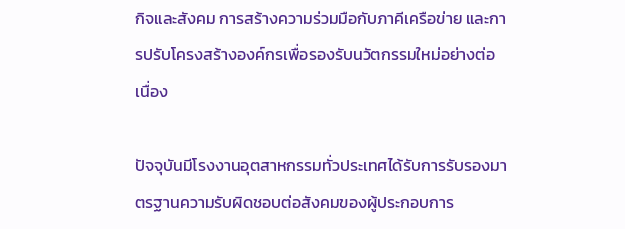กิจและสังคม การสร้างความร่วมมือกับภาคีเครือข่าย และการปรับโครงสร้างองค์กรเพื่อรองรับนวัตกรรมใหม่อย่างต่อเนื่อง

ปัจจุบันมีโรงงานอุตสาหกรรมทั่วประเทศได้รับการรับรองมาตรฐานความรับผิดชอบต่อสังคมของผู้ประกอบการ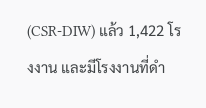(CSR-DIW) แล้ว 1,422 โรงงาน และมีโรงงานที่ดำ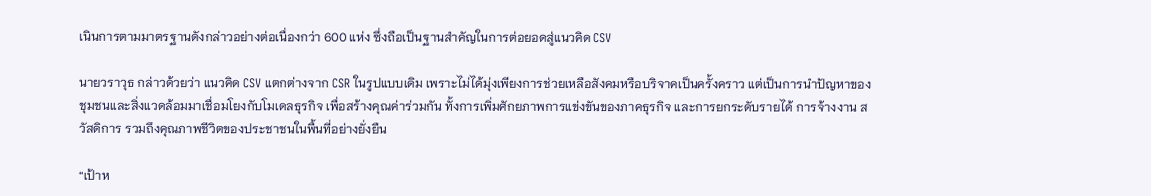เนินการตามมาตรฐานดังกล่าวอย่างต่อเนื่องกว่า 600 แห่ง ซึ่งถือเป็นฐานสำคัญในการต่อยอดสู่แนวคิด CSV

นายวราวุธ กล่าวด้วยว่า แนวคิด CSV แตกต่างจาก CSR ในรูปแบบเดิม เพราะไม่ได้มุ่งเพียงการช่วยเหลือสังคมหรือบริจาคเป็นครั้งคราว แต่เป็นการนำปัญหาของชุมชนและสิ่งแวดล้อมมาเชื่อมโยงกับโมเดลธุรกิจ เพื่อสร้างคุณค่าร่วมกัน ทั้งการเพิ่มศักยภาพการแข่งขันของภาคธุรกิจ และการยกระดับรายได้ การจ้างงาน สวัสดิการ รวมถึงคุณภาพชีวิตของประชาชนในพื้นที่อย่างยั่งยืน

“เป้าห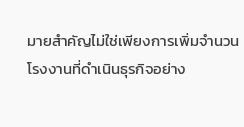มายสำคัญไม่ใช่เพียงการเพิ่มจำนวนโรงงานที่ดำเนินธุรกิจอย่าง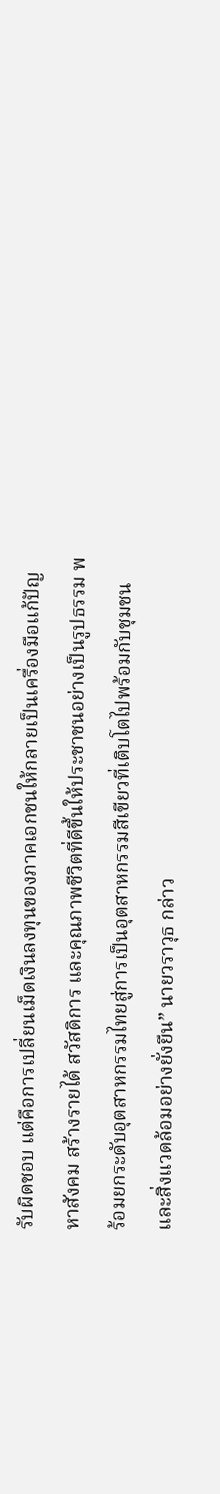รับผิดชอบ แต่คือการเปลี่ยนเม็ดเงินลงทุนของภาคเอกชนให้กลายเป็นเครื่องมือแก้ปัญหาสังคม สร้างรายได้ สวัสดิการ และคุณภาพชีวิตที่ดีขึ้นให้ประชาชนอย่างเป็นรูปธรรม พร้อมยกระดับอุตสาหกรรมไทยสู่การเป็นอุตสาหกรรมสีเขียวที่เติบโตไปพร้อมกับชุมชนและสิ่งแวดล้อมอย่างยั่งยืน” นายวราวุธ กล่าว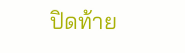ปิดท้าย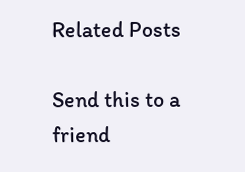Related Posts

Send this to a friend